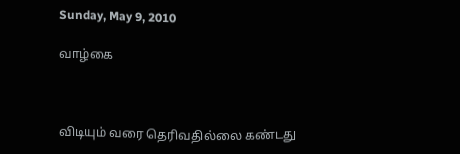Sunday, May 9, 2010

வாழ்கை



விடியும் வரை தெரிவதில்லை கண்டது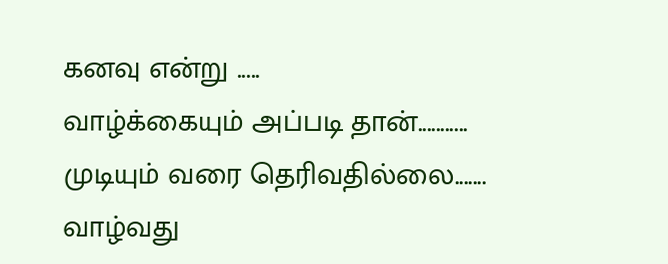கனவு என்று .....
வாழ்க்கையும் அப்படி தான்...........
முடியும் வரை தெரிவதில்லை.......
வாழ்வது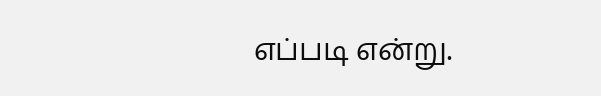எப்படி என்று.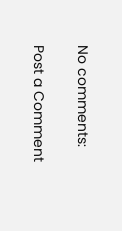No comments:

Post a Comment